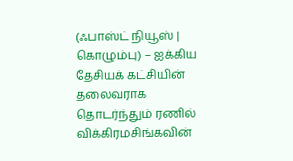(ஃபாஸ்ட் நியூஸ் | கொழும்பு) – ஐக்கிய தேசியக் கட்சியின் தலைவராக தொடர்ந்தும் ரணில் விக்கிரமசிங்கவின்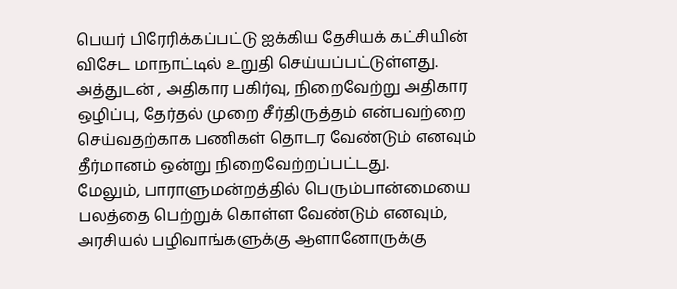பெயர் பிரேரிக்கப்பட்டு ஐக்கிய தேசியக் கட்சியின் விசேட மாநாட்டில் உறுதி செய்யப்பட்டுள்ளது.
அத்துடன் , அதிகார பகிர்வு, நிறைவேற்று அதிகார ஒழிப்பு, தேர்தல் முறை சீர்திருத்தம் என்பவற்றை செய்வதற்காக பணிகள் தொடர வேண்டும் எனவும் தீர்மானம் ஒன்று நிறைவேற்றப்பட்டது.
மேலும், பாராளுமன்றத்தில் பெரும்பான்மையை பலத்தை பெற்றுக் கொள்ள வேண்டும் எனவும், அரசியல் பழிவாங்களுக்கு ஆளானோருக்கு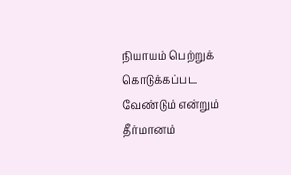நியாயம் பெற்றுக் கொடுக்கப்பட வேண்டும் என்றும் தீர்மானம்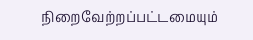நிறைவேற்றப்பட்டமையும்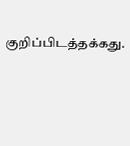குறிப்பிடத்தக்கது.